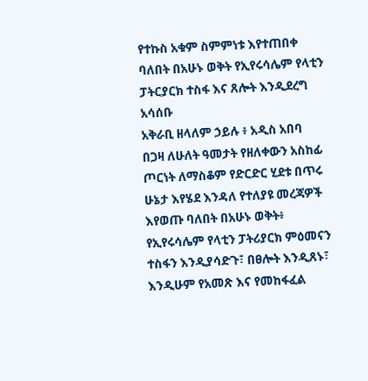የተኩስ አቁም ስምምነቱ እየተጠበቀ ባለበት በአሁኑ ወቅት የኢየሩሳሌም የላቲን ፓትርያርክ ተስፋ እና ጸሎት እንዲደረግ አሳሰቡ
አቅራቢ ዘላለም ኃይሉ ፥ አዲስ አበባ
በጋዛ ለሁለት ዓመታት የዘለቀውን አስከፊ ጦርነት ለማስቆም የድርድር ሂደቱ በጥሩ ሁኔታ እየሄደ እንዳለ የተለያዩ መረጃዎች እየወጡ ባለበት በአሁኑ ወቅት፥ የኢየሩሳሌም የላቲን ፓትሪያርክ ምዕመናን ተስፋን እንዲያሳድጉ፣ በፀሎት እንዲጸኑ፣ እንዲሁም የአመጽ እና የመከፋፈል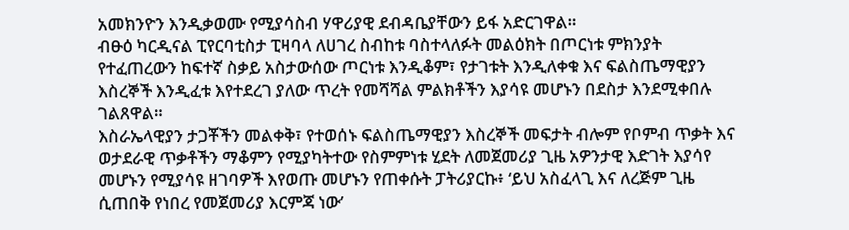አመክንዮን እንዲቃወሙ የሚያሳስብ ሃዋሪያዊ ደብዳቤያቸውን ይፋ አድርገዋል።
ብፁዕ ካርዲናል ፒየርባቲስታ ፒዛባላ ለሀገረ ስብከቱ ባስተላለፉት መልዕክት በጦርነቱ ምክንያት የተፈጠረውን ከፍተኛ ስቃይ አስታውሰው ጦርነቱ እንዲቆም፣ የታገቱት እንዲለቀቁ እና ፍልስጤማዊያን እስረኞች እንዲፈቱ እየተደረገ ያለው ጥረት የመሻሻል ምልክቶችን እያሳዩ መሆኑን በደስታ እንደሚቀበሉ ገልጸዋል።
እስራኤላዊያን ታጋቾችን መልቀቅ፣ የተወሰኑ ፍልስጤማዊያን እስረኞች መፍታት ብሎም የቦምብ ጥቃት እና ወታደራዊ ጥቃቶችን ማቆምን የሚያካትተው የስምምነቱ ሂደት ለመጀመሪያ ጊዜ አዎንታዊ እድገት እያሳየ መሆኑን የሚያሳዩ ዘገባዎች እየወጡ መሆኑን የጠቀሱት ፓትሪያርኩ፥ ‘ይህ አስፈላጊ እና ለረጅም ጊዜ ሲጠበቅ የነበረ የመጀመሪያ እርምጃ ነው’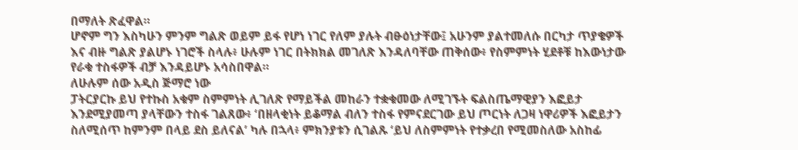በማለት ጽፈዋል።
ሆኖም ግን እስካሁን ምንም ግልጽ ወይም ይፋ የሆነ ነገር የለም ያሉት ብፁዕነታቸው፤ አሁንም ያልተመለሱ በርካታ ጥያቄዎች እና ብዙ ግልጽ ያልሆኑ ነገሮች ስላሉ፥ ሁሉም ነገር በትክክል መገለጽ እንዳለባቸው ጠቅሰው፥ የስምምነት ሂደቶቹ ከእውነታው የራቁ ተስፋዎች ብቻ እንዳይሆኑ አሳስበዋል።
ለሁሉም ሰው አዲስ ጅማሮ ነው
ፓትርያርኩ ይህ የተኩስ አቁም ስምምነት ሊገለጽ የማይችል መከራን ተቋቁመው ለሚገኙት ፍልስጤማዊያን እፎይታ እንደሚያመጣ ያላቸውን ተስፋ ገልጸው፥ ‘በዘላቂነት ይቆማል ብለን ተስፋ የምናደርገው ይህ ጦርነት ለጋዛ ነዋሪዎች እፎይታን ስለሚሰጥ ከምንም በላይ ደስ ይለናል’ ካሉ በኋላ፥ ምክንያቱን ሲገልጹ ‘ይህ ለስምምነት የተቃረበ የሚመስለው አስከፊ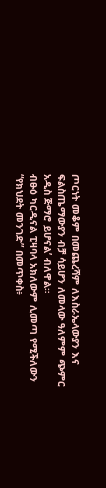ጦርነት መቆም በመጨረሻም ለእስራኤላውያን እና ፍልስጤማውያን ብቻ ሳይሆን ለመላው ዓለምም ጭምር አዲስ ጅማሮ ይሆናል’ ብለዋል።
ብፁዕ ካርዲናል ፒዛባላ አክለውም ሊመጣ የሚችለውን “የክህደት መንገድ” በመጥቀስ፥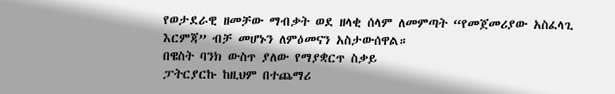የወታደራዊ ዘመቻው ማብቃት ወደ ዘላቂ ሰላም ለመምጣት “የመጀመሪያው አስፈላጊ እርምጃ” ብቻ መሆኑን ለምዕመናን አስታውሰዋል።
በዌስት ባንክ ውስጥ ያለው የማያቋርጥ ስቃይ
ፓትርያርኩ ከዚህም በተጨማሪ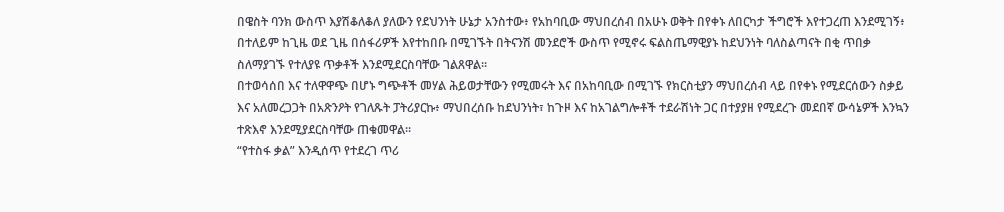በዌስት ባንክ ውስጥ እያሽቆለቆለ ያለውን የደህንነት ሁኔታ አንስተው፥ የአከባቢው ማህበረሰብ በአሁኑ ወቅት በየቀኑ ለበርካታ ችግሮች እየተጋረጠ እንደሚገኝ፥ በተለይም ከጊዜ ወደ ጊዜ በሰፋሪዎች እየተከበቡ በሚገኙት በትናንሽ መንደሮች ውስጥ የሚኖሩ ፍልስጤማዊያኑ ከደህንነት ባለስልጣናት በቂ ጥበቃ ስለማያገኙ የተለያዩ ጥቃቶች እንደሚደርስባቸው ገልጸዋል።
በተወሳሰበ እና ተለዋዋጭ በሆኑ ግጭቶች መሃል ሕይወታቸውን የሚመሩት እና በአከባቢው በሚገኙ የክርስቲያን ማህበረሰብ ላይ በየቀኑ የሚደርሰውን ስቃይ እና አለመረጋጋት በአጽንዖት የገለጹት ፓትሪያርኩ፥ ማህበረሰቡ ከደህንነት፣ ከጉዞ እና ከአገልግሎቶች ተደራሽነት ጋር በተያያዘ የሚደረጉ መደበኛ ውሳኔዎች እንኳን ተጽእኖ እንደሚያደርስባቸው ጠቁመዋል።
“የተስፋ ቃል” እንዲሰጥ የተደረገ ጥሪ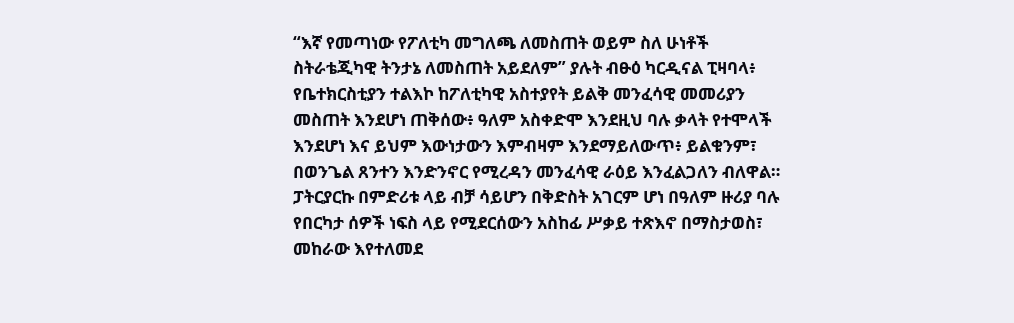“እኛ የመጣነው የፖለቲካ መግለጫ ለመስጠት ወይም ስለ ሁነቶች ስትራቴጂካዊ ትንታኔ ለመስጠት አይደለም” ያሉት ብፁዕ ካርዲናል ፒዛባላ፥ የቤተክርስቲያን ተልእኮ ከፖለቲካዊ አስተያየት ይልቅ መንፈሳዊ መመሪያን መስጠት እንደሆነ ጠቅሰው፥ ዓለም አስቀድሞ እንደዚህ ባሉ ቃላት የተሞላች እንደሆነ እና ይህም እውነታውን እምብዛም እንደማይለውጥ፥ ይልቁንም፣ በወንጌል ጸንተን እንድንኖር የሚረዳን መንፈሳዊ ራዕይ እንፈልጋለን ብለዋል።
ፓትርያርኩ በምድሪቱ ላይ ብቻ ሳይሆን በቅድስት አገርም ሆነ በዓለም ዙሪያ ባሉ የበርካታ ሰዎች ነፍስ ላይ የሚደርሰውን አስከፊ ሥቃይ ተጽእኖ በማስታወስ፣ መከራው እየተለመደ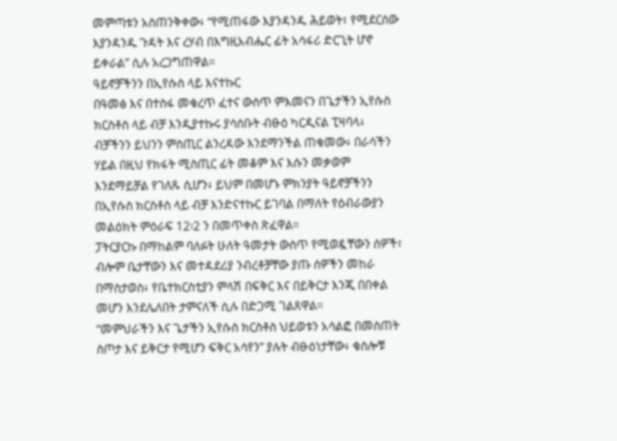መምጣቱን አስጠንቅቀው፥ “የሚጠፋው እያንዳንዱ ሕይወት፣ የሚደርሰው እያንዳንዱ ጉዳት እና ረሃብ በእግዚአብሔር ፊት አሳፋሪ ድርጊት ሆኖ ይቀራል” ሲሉ አረጋግጠዋል።
ዓይኖቻችንን በኢየሱስ ላይ እናተኩር
በዓመፅ እና በተስፋ መቁረጥ ፈተና ውስጥ ምእመናን በጌታችን ኢየሱስ ክርስቶስ ላይ ብቻ እንዲያተኩሩ ያሳሰቡት ብፁዕ ካርዲናል ፒዛባላ፥ ብቻችንን ይህንን ምስጢር ልንረዳው እንደማንችል ጠቁመው፥ በራሳችን ሃይል በዚህ የክፋት ሚስጢር ፊት መቆም እና እሱን መቃወም እንደማይቻል የገለጹ ሲሆን፥ ይህም በመሆኑ ምክንያት ዓይኖቻችንን በኢየሱስ ክርስቶስ ላይ ብቻ እንድናተኩር ይገባል በማለት የዕብራውያን መልዕክት ምዕራፍ 12፡2 ን በመጥቀስ ጽፈዋል።
ፓትርያርኩ በማከልም ባለፉት ሁለት ዓመታት ውስጥ የሚወዷቸውን ሰዎች፣ ብሎም ቤታቸውን እና መተዳደሪያ ንብረቶቻቸው ያጡ ሰዎችን መከራ በማስታወስ፥ የቤተክርስቲያን ምላሽ በፍቅር እና በይቅርታ እንጂ በበቀል መሆን እንደሌለበት ታምናለች ሲሉ በድጋሚ ገልጸዋል።
“መምህራችን እና ጌታችን ኢየሱስ ክርስቶስ ህይወቱን አሳልፎ በመስጠት ስጦታ እና ይቅርታ የሚሆን ፍቅር አሳየን” ያሉት ብፁዕነታቸው፥ ቁስሎቹ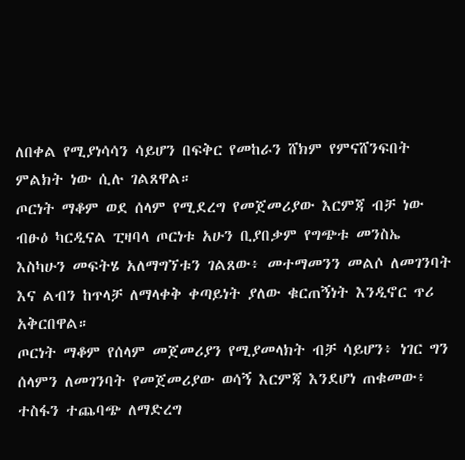ለበቀል የሚያነሳሳን ሳይሆን በፍቅር የመከራን ሸክም የምናሸንፍበት ምልክት ነው ሲሉ ገልጸዋል።
ጦርነት ማቆም ወደ ሰላም የሚደረግ የመጀመሪያው እርምጃ ብቻ ነው
ብፁዕ ካርዲናል ፒዛባላ ጦርነቱ አሁን ቢያበቃም የግጭቱ መንስኤ እስካሁን መፍትሄ አለማግኘቱን ገልጸው፥ መተማመንን መልሶ ለመገንባት እና ልብን ከጥላቻ ለማላቀቅ ቀጣይነት ያለው ቁርጠኝነት እንዲኖር ጥሪ አቅርበዋል።
ጦርነት ማቆም የሰላም መጀመሪያን የሚያመላክት ብቻ ሳይሆን፥ ነገር ግን ሰላምን ለመገንባት የመጀመሪያው ወሳኝ እርምጃ እንደሆነ ጠቁመው፥ ተስፋን ተጨባጭ ለማድረግ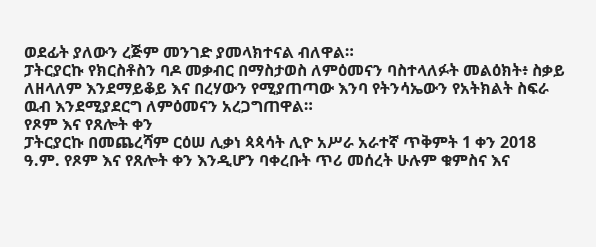ወደፊት ያለውን ረጅም መንገድ ያመላክተናል ብለዋል።
ፓትርያርኩ የክርስቶስን ባዶ መቃብር በማስታወስ ለምዕመናን ባስተላለፉት መልዕክት፥ ስቃይ ለዘላለም እንደማይቆይ እና በረሃውን የሚያጠጣው እንባ የትንሳኤውን የአትክልት ስፍራ ዉብ እንደሚያደርግ ለምዕመናን አረጋግጠዋል።
የጾም እና የጸሎት ቀን
ፓትርያርኩ በመጨረሻም ርዕሠ ሊቃነ ጳጳሳት ሊዮ አሥራ አራተኛ ጥቅምት 1 ቀን 2018 ዓ.ም. የጾም እና የጸሎት ቀን እንዲሆን ባቀረቡት ጥሪ መሰረት ሁሉም ቁምስና እና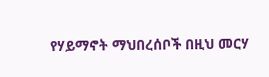የሃይማኖት ማህበረሰቦች በዚህ መርሃ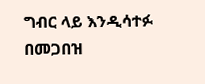ግብር ላይ እንዲሳተፉ በመጋበዝ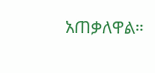አጠቃለዋል።